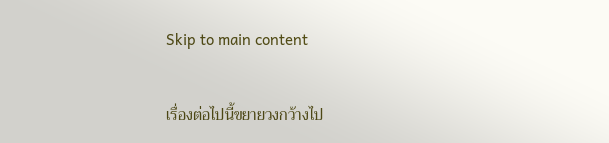Skip to main content

เรื่องต่อไปนี้ขยายวงกว้างไป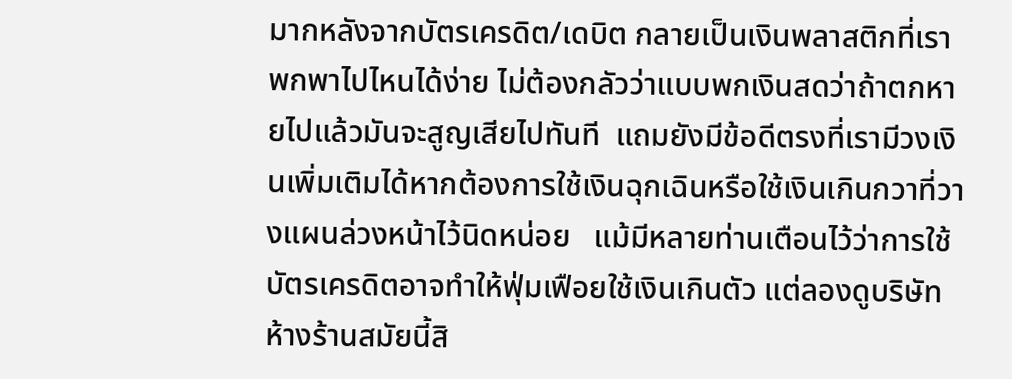มากหลังจากบัตรเครดิต/เดบิต กลายเป็นเงินพลาสติกที่เราพกพาไปไหนได้ง่าย ไม่ต้องกลัวว่าแบบพกเงินสดว่าถ้าตกหายไปแล้วมันจะสูญเสียไปทันที  แถมยังมีข้อดีตรงที่เรามีวงเงินเพิ่มเติมได้หากต้องการใช้เงินฉุกเฉินหรือใช้เงินเกินกวาที่วางแผนล่วงหน้าไว้นิดหน่อย   แม้มีหลายท่านเตือนไว้ว่าการใช้บัตรเครดิตอาจทำให้ฟุ่มเฟือยใช้เงินเกินตัว แต่ลองดูบริษัทห้างร้านสมัยนี้สิ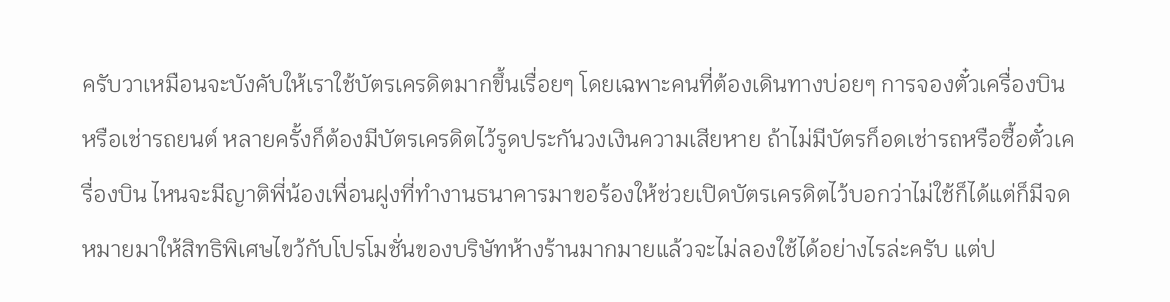ครับวาเหมือนจะบังคับให้เราใช้บัตรเครดิตมากขึ้นเรื่อยๆ โดยเฉพาะคนที่ต้องเดินทางบ่อยๆ การจองตั๋วเครื่องบิน หรือเช่ารถยนต์ หลายครั้งก็ต้องมีบัตรเครดิตไว้รูดประกันวงเงินความเสียหาย ถ้าไม่มีบัตรก็อดเช่ารถหรือซื้อตั๋วเครื่องบิน ไหนจะมีญาติพี่น้องเพื่อนฝูงที่ทำงานธนาคารมาขอร้องให้ช่วยเปิดบัตรเครดิตไว้บอกว่าไม่ใช้ก็ได้แต่ก็มีจดหมายมาให้สิทธิพิเศษไขว้กับโปรโมชั่นของบริษัทห้างร้านมากมายแล้วจะไม่ลองใช้ได้อย่างไรล่ะครับ แต่ป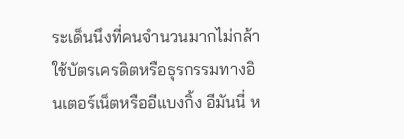ระเด็นนึงที่คนจำนวนมากไม่กล้าใช้บัตรเครดิตหรือธุรกรรมทางอินเตอร์เน็ตหรืออีแบงกิ้ง อีมันนี่ ห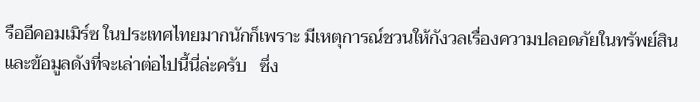รืออีคอมเมิร์ซ ในประเทศไทยมากนักก็เพราะ มีเหตุการณ์ชวนให้กังวลเรื่องความปลอดภัยในทรัพย์สินและข้อมูลดังที่จะเล่าต่อไปนี้นี่ล่ะครับ   ซึ่ง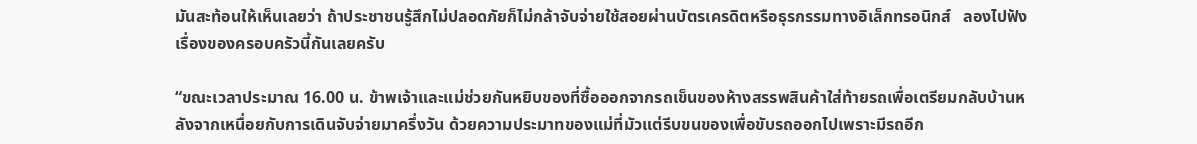มันสะท้อนให้เห็นเลยว่า ถ้าประชาชนรู้สึกไม่ปลอดภัยก็ไม่กล้าจับจ่ายใช้สอยผ่านบัตรเครดิตหรือธุรกรรมทางอิเล็กทรอนิกส์   ลองไปฟังเรื่องของครอบครัวนี้กันเลยครับ

“ขณะเวลาประมาณ 16.00 น. ข้าพเจ้าและแม่ช่วยกันหยิบของที่ซื้อออกจากรถเข็นของห้างสรรพสินค้าใส่ท้ายรถเพื่อเตรียมกลับบ้านหลังจากเหนื่อยกับการเดินจับจ่ายมาครึ่งวัน ด้วยความประมาทของแม่ที่มัวแต่รีบขนของเพื่อขับรถออกไปเพราะมีรถอีก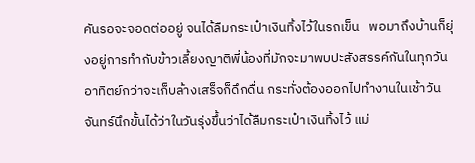คันรอจะจอดต่ออยู่ จนได้ลืมกระเป๋าเงินทิ้งไว้ในรถเข็น   พอมาถึงบ้านก็ยุ่งอยู่การทำกับข้าวเลี้ยงญาติพี่น้องที่มักจะมาพบปะสังสรรค์กันในทุกวันอาทิตย์กว่าจะเก็บล้างเสร็จก็ดึกดื่น กระทั่งต้องออกไปทำงานในเช้าวันจันทร์นึกขั้นได้ว่าในวันรุ่งขึ้นว่าได้ลืมกระเป๋าเงินทิ้งไว้ แม่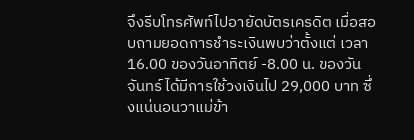จึงรีบโทรศัพท์ไปอายัดบัตรเครดิต เมื่อสอบถามยอดการชำระเงินพบว่าตั้งแต่ เวลา 16.00 ของวันอาทิตย์ -8.00 น. ของวันจันทร์ ได้มีการใช้วงเงินไป 29,000 บาท ซึ่งแน่นอนวาแม่ข้า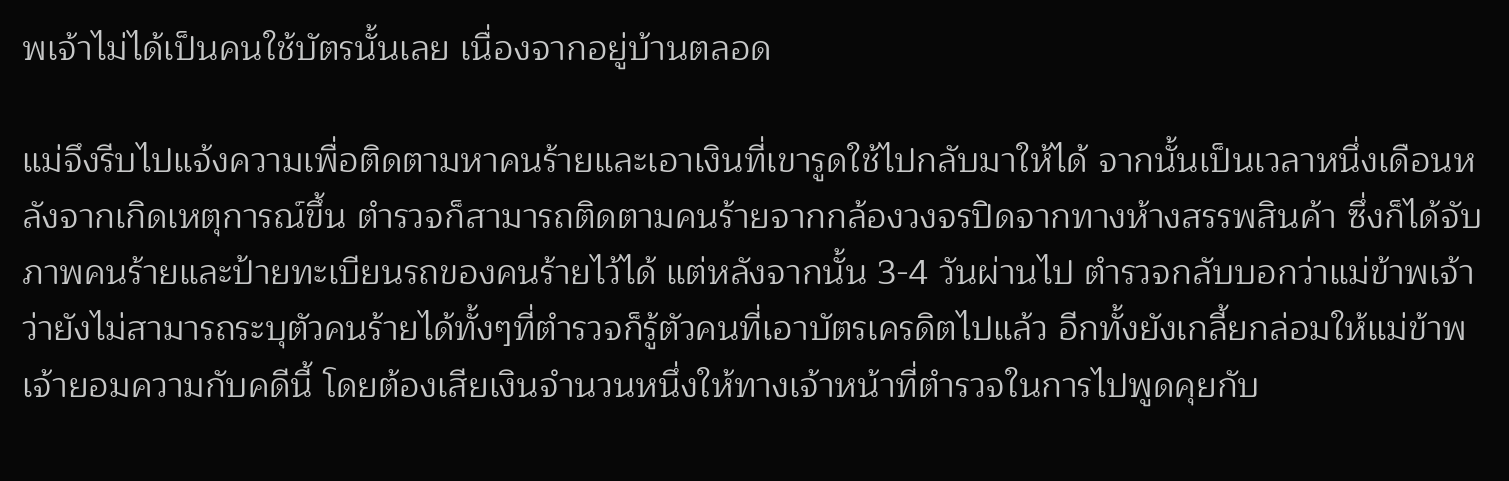พเจ้าไม่ได้เป็นคนใช้บัตรนั้นเลย เนื่องจากอยู่บ้านตลอด

แม่จึงรีบไปแจ้งความเพื่อติดตามหาคนร้ายและเอาเงินที่เขารูดใช้ไปกลับมาให้ได้ จากนั้นเป็นเวลาหนึ่งเดือนหลังจากเกิดเหตุการณ์ขึ้น ตำรวจก็สามารถติดตามคนร้ายจากกล้องวงจรปิดจากทางห้างสรรพสินค้า ซึ่งก็ได้จับภาพคนร้ายและป้ายทะเบียนรถของคนร้ายไว้ได้ แต่หลังจากนั้น 3-4 วันผ่านไป ตำรวจกลับบอกว่าแม่ข้าพเจ้าว่ายังไม่สามารถระบุตัวคนร้ายได้ทั้งๆที่ตำรวจก็รู้ตัวคนที่เอาบัตรเครดิตไปแล้ว อีกทั้งยังเกลี้ยกล่อมให้แม่ข้าพเจ้ายอมความกับคดีนี้ โดยต้องเสียเงินจำนวนหนึ่งให้ทางเจ้าหน้าที่ตำรวจในการไปพูดคุยกับ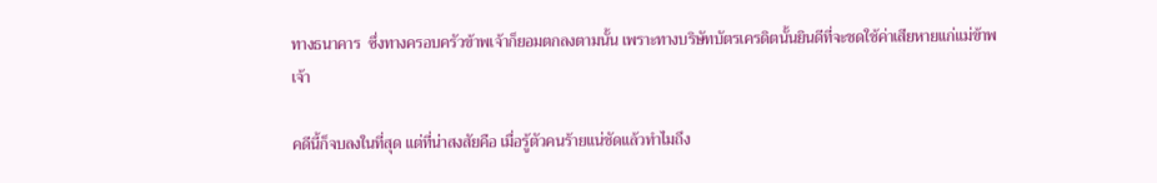ทางธนาคาร  ซึ่งทางครอบครัวข้าพเจ้าก็ยอมตกลงตามนั้น เพราะทางบริษัทบัตรเครดิตนั้นยินดีที่จะชดใช้ค่าเสียหายแก่แม่ข้าพเจ้า

คดีนี้ก็จบลงในที่สุด แต่ที่น่าสงสัยคือ เมื่อรู้ตัวคนร้ายแน่ชัดแล้วทำไมถึง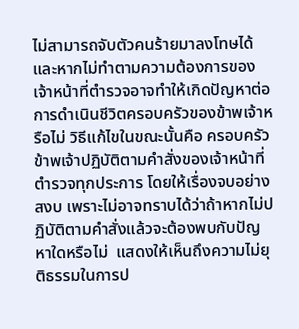ไม่สามารถจับตัวคนร้ายมาลงโทษได้ และหากไม่ทำตามความต้องการของเจ้าหน้าที่ตำรวจอาจทำให้เกิดปัญหาต่อการดำเนินชีวิตครอบครัวของข้าพเจ้าหรือไม่ วิธีแก้ไขในขณะนั้นคือ ครอบครัวข้าพเจ้าปฏิบัติตามคำสั่งของเจ้าหน้าที่ตำรวจทุกประการ โดยให้เรื่องจบอย่างสงบ เพราะไม่อาจทราบได้ว่าถ้าหากไม่ปฏิบัติตามคำสั่งแล้วจะต้องพบกับปัญหาใดหรือไม่  แสดงให้เห็นถึงความไม่ยุติธรรมในการป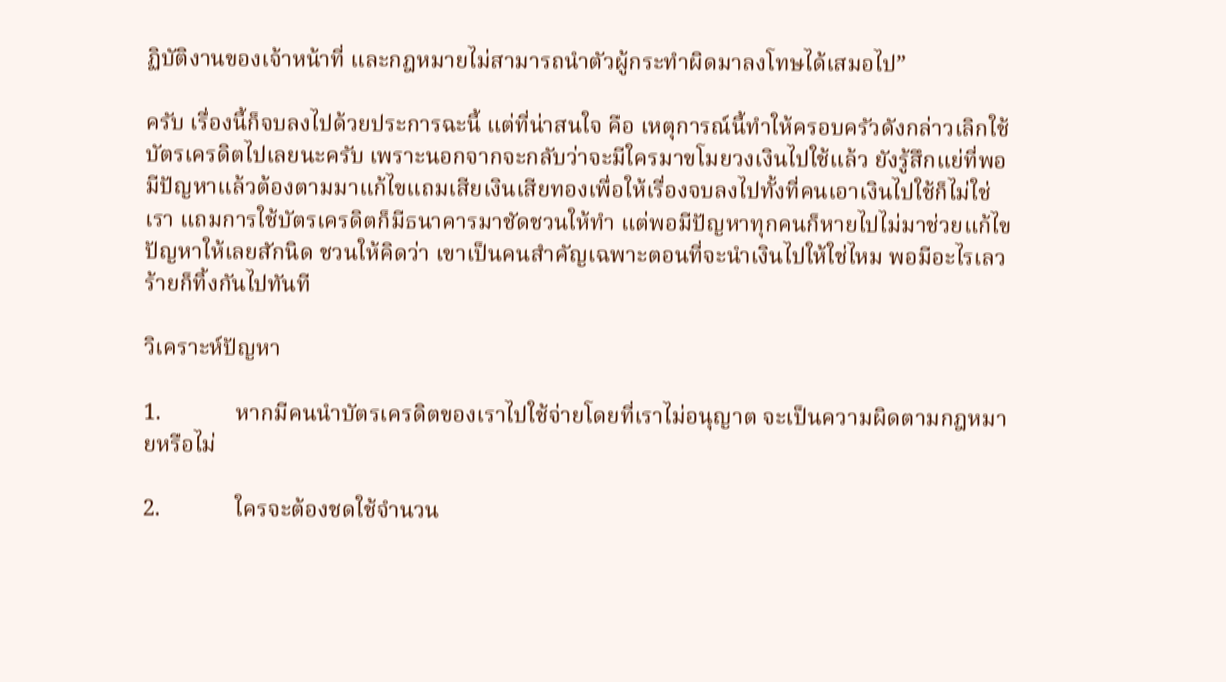ฏิบัติงานของเจ้าหน้าที่ และกฎหมายไม่สามารถนำตัวผู้กระทำผิดมาลงโทษได้เสมอไป”

ครับ เรื่องนี้ก็จบลงไปด้วยประการฉะนี้ แต่ที่น่าสนใจ คือ เหตุการณ์นี้ทำให้ครอบครัวดังกล่าวเลิกใช้บัตรเครดิตไปเลยนะครับ เพราะนอกจากจะกลับว่าจะมีใครมาขโมยวงเงินไปใช้แล้ว ยังรู้สึกแย่ที่พอมีปัญหาแล้วต้องตามมาแก้ไขแถมเสียเงินเสียทองเพื่อให้เรื่องจบลงไปทั้งที่คนเอาเงินไปใช้ก็ไม่ใช่เรา แถมการใช้บัตรเครดิตก็มีธนาคารมาชัดชวนให้ทำ แต่พอมีปัญหาทุกคนก็หายไปไม่มาช่วยแก้ไขปัญหาให้เลยสักนิด ชวนให้คิดว่า เขาเป็นคนสำคัญเฉพาะตอนที่จะนำเงินไปให้ใช่ไหม พอมีอะไรเลวร้ายก็ทิ้งกันไปทันที

วิเคราะห์ปัญหา

1.             หากมีคนนำบัตรเครดิตของเราไปใช้จ่ายโดยที่เราไม่อนุญาต จะเป็นความผิดตามกฎหมายหรือไม่

2.             ใครจะต้องชดใช้จำนวน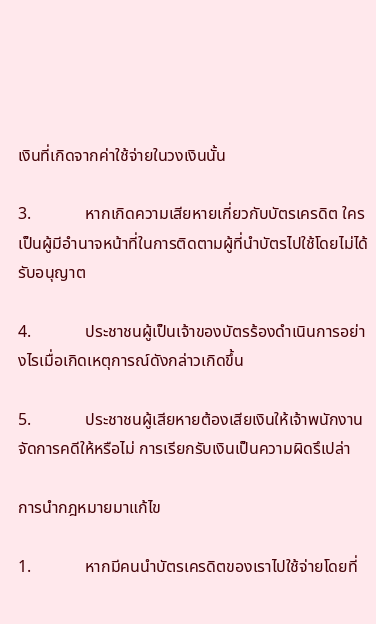เงินที่เกิดจากค่าใช้จ่ายในวงเงินนั้น

3.             หากเกิดความเสียหายเกี่ยวกับบัตรเครดิต ใครเป็นผู้มีอำนาจหน้าที่ในการติดตามผู้ที่นำบัตรไปใช้โดยไม่ได้รับอนุญาต

4.             ประชาชนผู้เป็นเจ้าของบัตรร้องดำเนินการอย่างไรเมื่อเกิดเหตุการณ์ดังกล่าวเกิดขึ้น

5.             ประชาชนผู้เสียหายต้องเสียเงินให้เจ้าพนักงานจัดการคดีให้หรือไม่ การเรียกรับเงินเป็นความผิดรึเปล่า

การนำกฎหมายมาแก้ไข

1.             หากมีคนนำบัตรเครดิตของเราไปใช้จ่ายโดยที่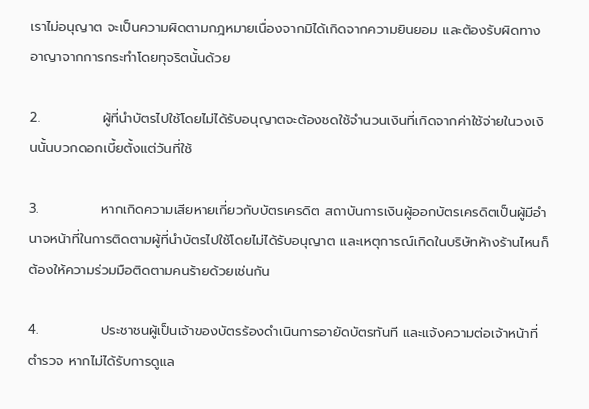เราไม่อนุญาต จะเป็นความผิดตามกฎหมายเนื่องจากมิได้เกิดจากความยินยอม และต้องรับผิดทางอาญาจากการกระทำโดยทุจริตนั้นด้วย

2.             ผู้ที่นำบัตรไปใช้โดยไม่ได้รับอนุญาตจะต้องชดใช้จำนวนเงินที่เกิดจากค่าใช้จ่ายในวงเงินนั้นบวกดอกเบี้ยตั้งแต่วันที่ใช้

3.             หากเกิดความเสียหายเกี่ยวกับบัตรเครดิต สถาบันการเงินผู้ออกบัตรเครดิตเป็นผู้มีอำนาจหน้าที่ในการติดตามผู้ที่นำบัตรไปใช้โดยไม่ได้รับอนุญาต และเหตุการณ์เกิดในบริษัทห้างร้านไหนก็ต้องให้ความร่วมมือติดตามคนร้ายด้วยเช่นกัน

4.             ประชาชนผู้เป็นเจ้าของบัตรร้องดำเนินการอายัดบัตรทันที และแจ้งความต่อเจ้าหน้าที่ตำรวจ หากไม่ได้รับการดูแล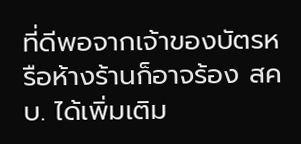ที่ดีพอจากเจ้าของบัตรหรือห้างร้านก็อาจร้อง สคบ. ได้เพิ่มเติม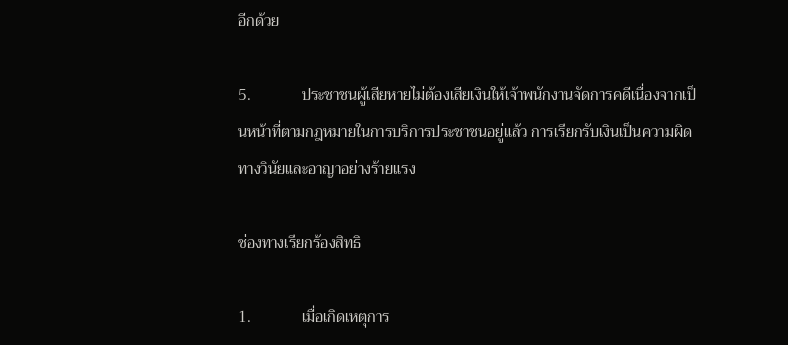อีกด้วย

5.             ประชาชนผู้เสียหายไม่ต้องเสียเงินให้เจ้าพนักงานจัดการคดีเนื่องจากเป็นหน้าที่ตามกฎหมายในการบริการประชาชนอยู่แล้ว การเรียกรับเงินเป็นความผิดทางวินัยและอาญาอย่างร้ายแรง

ช่องทางเรียกร้องสิทธิ

1.             เมื่อเกิดเหตุการ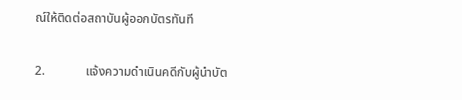ณ์ให้ติดต่อสถาบันผู้ออกบัตรทันที

2.             แจ้งความดำเนินคดีกับผู้นำบัต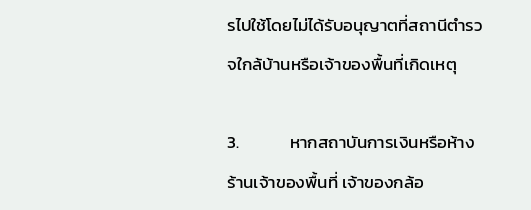รไปใช้โดยไม่ได้รับอนุญาตที่สถานีตำรวจใกล้บ้านหรือเจ้าของพื้นที่เกิดเหตุ

3.             หากสถาบันการเงินหรือห้างร้านเจ้าของพื้นที่ เจ้าของกล้อ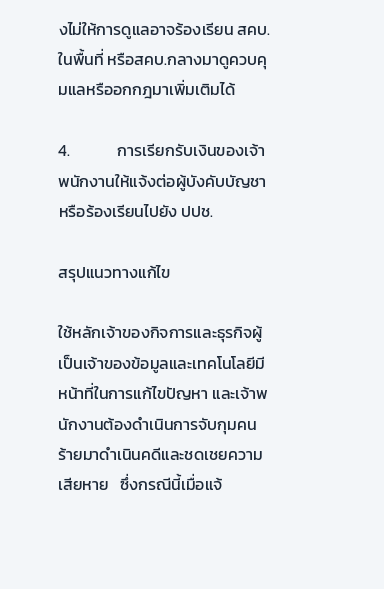งไม่ให้การดูแลอาจร้องเรียน สคบ.ในพื้นที่ หรือสคบ.กลางมาดูควบคุมแลหรืออกกฎมาเพิ่มเติมได้

4.             การเรียกรับเงินของเจ้าพนักงานให้แจ้งต่อผู้บังคับบัญชา หรือร้องเรียนไปยัง ปปช.

สรุปแนวทางแก้ไข

ใช้หลักเจ้าของกิจการและธุรกิจผู้เป็นเจ้าของข้อมูลและเทคโนโลยีมีหน้าที่ในการแก้ไขปัญหา และเจ้าพนักงานต้องดำเนินการจับกุมคนร้ายมาดำเนินคดีและชดเชยความเสียหาย   ซึ่งกรณีนี้เมื่อแจ้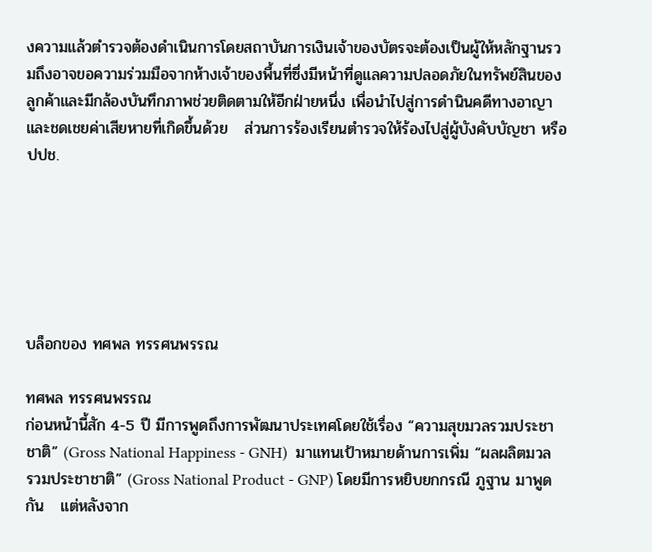งความแล้วตำรวจต้องดำเนินการโดยสถาบันการเงินเจ้าของบัตรจะต้องเป็นผู้ให้หลักฐานรวมถึงอาจขอความร่วมมือจากห้างเจ้าของพื้นที่ซึ่งมีหน้าที่ดูแลความปลอดภัยในทรัพย์สินของลูกค้าและมีกล้องบันทึกภาพช่วยติดตามให้อีกฝ่ายหนึ่ง เพื่อนำไปสู่การดำนินคดีทางอาญาและชดเชยค่าเสียหายที่เกิดขึ้นด้วย   ส่วนการร้องเรียนตำรวจให้ร้องไปสู่ผู้บังคับบัญชา หรือ ปปช.






บล็อกของ ทศพล ทรรศนพรรณ

ทศพล ทรรศนพรรณ
ก่อนหน้านี้สัก 4-5 ปี มีการพูดถึงการพัฒนาประเทศโดยใช้เรื่อง “ความสุขมวลรวมประชาชาติ” (Gross National Happiness - GNH)  มาแทนเป้าหมายด้านการเพิ่ม “ผลผลิตมวลรวมประชาชาติ” (Gross National Product - GNP) โดยมีการหยิบยกกรณี ภูฐาน มาพูดกัน   แต่หลังจาก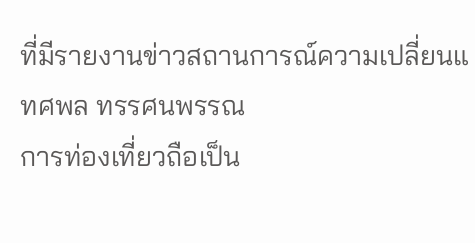ที่มีรายงานข่าวสถานการณ์ความเปลี่ยนแ
ทศพล ทรรศนพรรณ
การท่องเที่ยวถือเป็น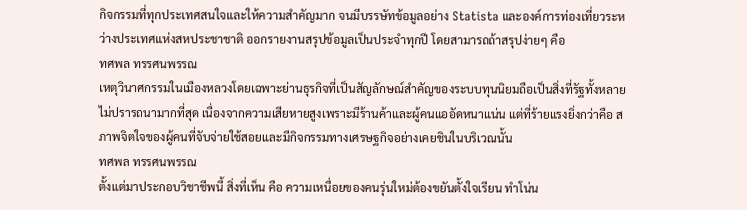กิจกรรมที่ทุกประเทศสนใจและให้ความสำคัญมาก จนมีบรรษัทข้อมูลอย่าง Statista และองค์การท่องเที่ยวระหว่างประเทศแห่งสหประชาชาติ ออกรายงานสรุปข้อมูลเป็นประจำทุกปี โดยสามารถถ้าสรุปง่ายๆ คือ
ทศพล ทรรศนพรรณ
เหตุวินาศกรรมในเมืองหลวงโดยเฉพาะย่านธุรกิจที่เป็นสัญลักษณ์สำคัญของระบบทุนนิยมถือเป็นสิ่งที่รัฐทั้งหลายไม่ปรารถนามากที่สุด เนื่องจากความเสียหายสูงเพราะมีร้านค้าและผู้คนแออัดหนาแน่น แต่ที่ร้ายแรงยิ่งกว่าคือ สภาพจิตใจของผู้คนที่จับจ่ายใช้สอยและมีกิจกรรมทางเศรษฐกิจอย่างเคยชินในบริเวณนั้น
ทศพล ทรรศนพรรณ
ตั้งแต่มาประกอบวิชาชีพนี้ สิ่งที่เห็น คือ ความเหนื่อยของคนรุ่นใหม่ต้องขยันตั้งใจเรียน ทำโน่น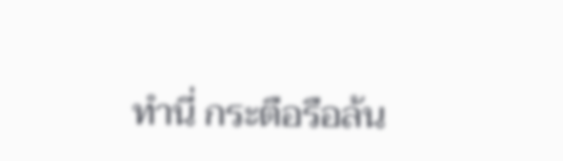ทำนี่ กระตือรือล้น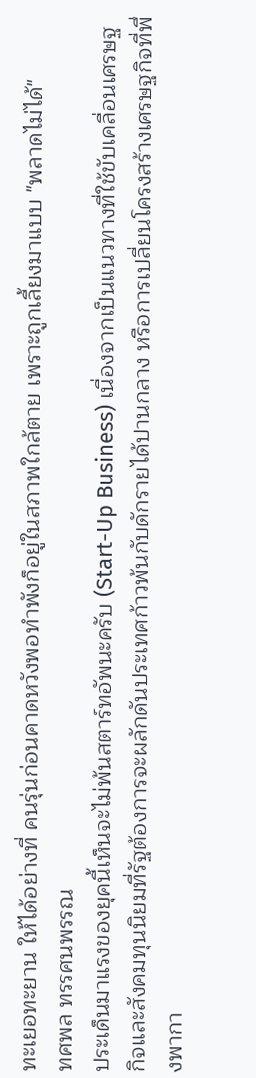ทะเยอทะยาน ให้ได้อย่างที่ คนรุ่นก่อนคาดหวังพอทำพังก็อยู่ในสภาพใกล้ตาย เพราะถูกเลี้ยงมาแบบ "พลาดไม่ได้"
ทศพล ทรรศนพรรณ
ประเด็นมาแรงของยุคนี้เห็นจะไม่พ้นสตาร์ทอัพนะครับ (Start-Up Business) เนื่องจากเป็นแนวทางที่ใช้ขับเคลื่อนเศรษฐกิจและสังคมทุนนิยมที่รัฐต้องการจะผลักดันประเทศก้าวพ้นกับดักรายได้ปานกลาง หรือการเปลี่ยนโครงสร้างเศรษฐกิจที่พึ่งพากา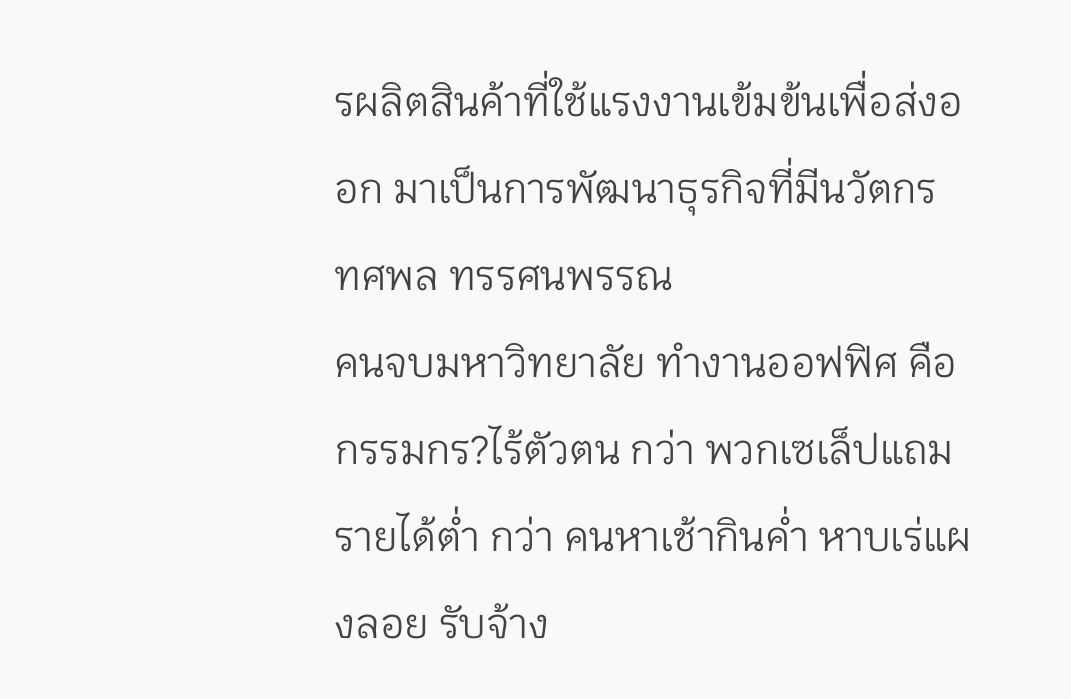รผลิตสินค้าที่ใช้แรงงานเข้มข้นเพื่อส่งออก มาเป็นการพัฒนาธุรกิจที่มีนวัตกร
ทศพล ทรรศนพรรณ
คนจบมหาวิทยาลัย ทำงานออฟฟิศ คือ กรรมกร?ไร้ตัวตน กว่า พวกเซเล็ปแถมรายได้ต่ำ กว่า คนหาเช้ากินค่ำ หาบเร่แผงลอย รับจ้าง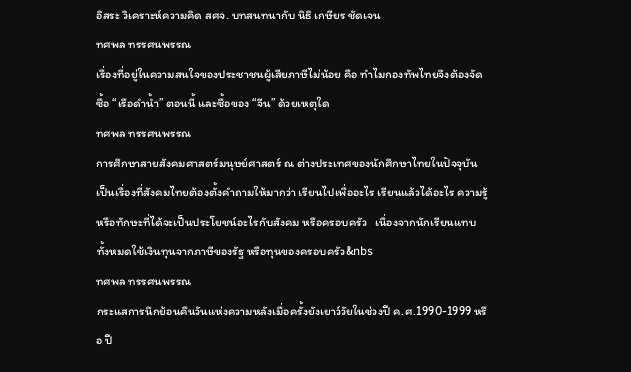อิสระ วิเคราะห์ความคิด สศจ. บทสนทนากับ นิธิ เกษียร ชัดเจน
ทศพล ทรรศนพรรณ
เรื่องที่อยู่ในความสนใจของประชาชนผู้เสียภาษีไม่น้อย คือ ทำไมกองทัพไทยจึงต้องจัดซื้อ “เรือดำน้ำ” ตอนนี้ และซื้อของ “จีน” ด้วยเหตุใด
ทศพล ทรรศนพรรณ
การศึกษาสายสังคมศาสตร์มนุษย์ศาสตร์ ณ ต่างประเทศของนักศึกษาไทยในปัจจุบัน เป็นเรื่องที่สังคมไทยต้องตั้งคำถามให้มากว่า เรียนไปเพื่ออะไร เรียนแล้วได้อะไร ความรู้หรือทักษะที่ได้จะเป็นประโยชน์อะไรกับสังคม หรือครอบครัว   เนื่องจากนักเรียนแทบทั้งหมดใช้เงินทุนจากภาษีของรัฐ หรือทุนของครอบครัว&nbs
ทศพล ทรรศนพรรณ
กระแสการนึกย้อนคืนวันแห่งความหลังเมื่อครั้งยังเยาว์วัยในช่วงปี ค.ศ.1990-1999 หรือ ปี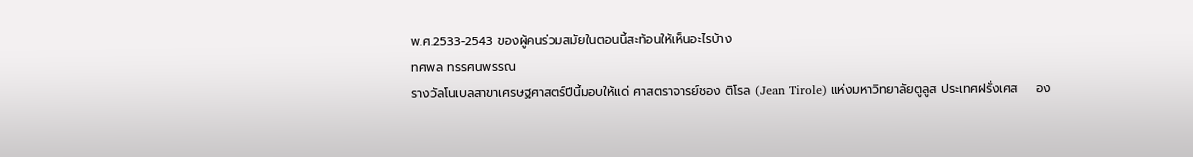พ.ศ.2533-2543 ของผู้คนร่วมสมัยในตอนนี้สะท้อนให้เห็นอะไรบ้าง
ทศพล ทรรศนพรรณ
รางวัลโนเบลสาขาเศรษฐศาสตร์ปีนี้มอบให้แด่ ศาสตราจารย์ชอง ติโรล (Jean Tirole) แห่งมหาวิทยาลัยตูลูส ประเทศฝรั่งเศส    อง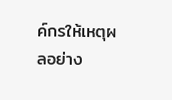ค์กรให้เหตุผลอย่าง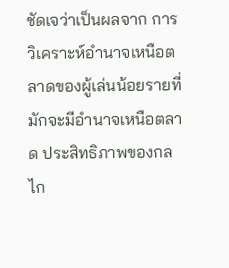ชัดเจว่าเป็นผลจาก การวิเคราะห์อำนาจเหนือตลาดของผู้เล่นน้อยรายที่มักจะมีอำนาจเหนือตลาด ประสิทธิภาพของกลไก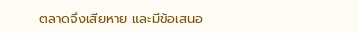ตลาดจึงเสียหาย และมีข้อเสนอ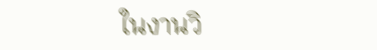ในงานวิ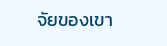จัยของเขา